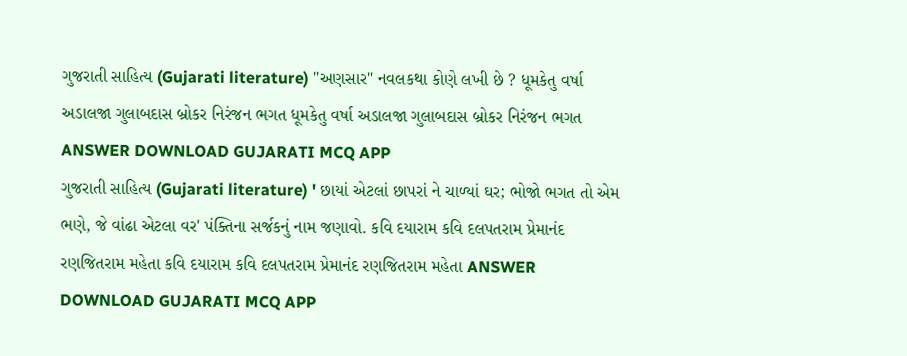ગુજરાતી સાહિત્ય (Gujarati literature) "અણસાર" નવલકથા કોણે લખી છે ? ધૂમકેતુ વર્ષા અડાલજા ગુલાબદાસ બ્રોકર નિરંજન ભગત ધૂમકેતુ વર્ષા અડાલજા ગુલાબદાસ બ્રોકર નિરંજન ભગત ANSWER DOWNLOAD GUJARATI MCQ APP
ગુજરાતી સાહિત્ય (Gujarati literature) ' છાયાં એટલાં છાપરાં ને ચાળ્યાં ઘર; ભોજો ભગત તો એમ ભણે, જે વાંઢા એટલા વર' પંક્તિના સર્જકનું નામ જણાવો. કવિ દયારામ કવિ દલપતરામ પ્રેમાનંદ રણજિતરામ મહેતા કવિ દયારામ કવિ દલપતરામ પ્રેમાનંદ રણજિતરામ મહેતા ANSWER DOWNLOAD GUJARATI MCQ APP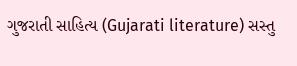ગુજરાતી સાહિત્ય (Gujarati literature) સસ્તુ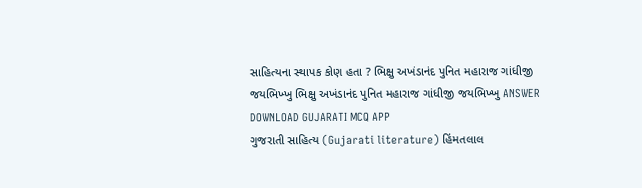સાહિત્યના સ્થાપક કોણ હતા ? ભિક્ષુ અખંડાનંદ પુનિત મહારાજ ગાંધીજી જયભિખ્ખુ ભિક્ષુ અખંડાનંદ પુનિત મહારાજ ગાંધીજી જયભિખ્ખુ ANSWER DOWNLOAD GUJARATI MCQ APP
ગુજરાતી સાહિત્ય (Gujarati literature) હિંમતલાલ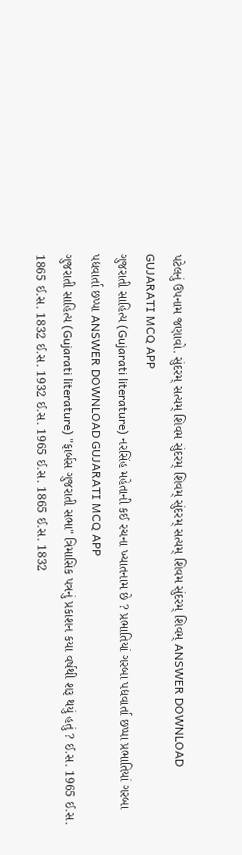પટેલનું ઉપનામ જણાવો. સુંદરમ્ સત્યમ્ શિવમ સુંદરમ્ શિવમ્ સુંદરમ્ સત્યમ્ શિવમ સુંદરમ્ શિવમ્ ANSWER DOWNLOAD GUJARATI MCQ APP
ગુજરાતી સાહિત્ય (Gujarati literature) નરસિંહ મહેતાની કઈ રચના ખ્યાતનામ છે ? પ્રભાતિયાં ગરબા પદ્યવાર્તા છપ્પા પ્રભાતિયાં ગરબા પદ્યવાર્તા છપ્પા ANSWER DOWNLOAD GUJARATI MCQ APP
ગુજરાતી સાહિત્ય (Gujarati literature) "ફાર્બસ ગુજરાતી સભા" ત્રિમાસિક પત્રનું પ્રકાશન કયા વર્ષથી શરૂ થયું હતું ? ઈ.સ. 1965 ઈ.સ. 1865 ઈ.સ. 1832 ઈ.સ. 1932 ઈ.સ. 1965 ઈ.સ. 1865 ઈ.સ. 1832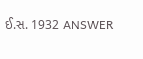ઈ.સ. 1932 ANSWER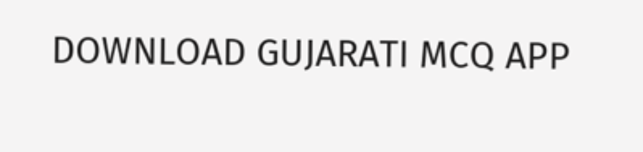DOWNLOAD GUJARATI MCQ APP